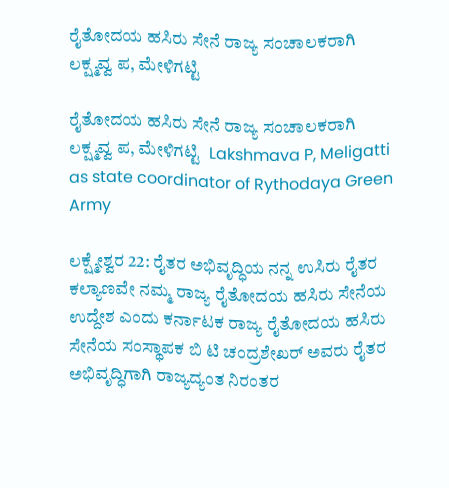ರೈತೋದಯ ಹಸಿರು ಸೇನೆ ರಾಜ್ಯ ಸಂಚಾಲಕರಾಗಿ ಲಕ್ಷ್ಮವ್ವ ಪ, ಮೇಳಿಗಟ್ಟಿ

ರೈತೋದಯ ಹಸಿರು ಸೇನೆ ರಾಜ್ಯ ಸಂಚಾಲಕರಾಗಿ ಲಕ್ಷ್ಮವ್ವ ಪ, ಮೇಳಿಗಟ್ಟಿ  Lakshmava P, Meligatti as state coordinator of Rythodaya Green Army

ಲಕ್ಷ್ಮೇಶ್ವರ 22: ರೈತರ ಅಭಿವೃದ್ಧಿಯ ನನ್ನ ಉಸಿರು ರೈತರ ಕಲ್ಯಾಣವೇ ನಮ್ಮ ರಾಜ್ಯ ರೈತೋದಯ ಹಸಿರು ಸೇನೆಯ ಉದ್ದೇಶ ಎಂದು ಕರ್ನಾಟಕ ರಾಜ್ಯ ರೈತೋದಯ ಹಸಿರು ಸೇನೆಯ ಸಂಸ್ಥಾಪಕ ಬಿ ಟಿ ಚಂದ್ರಶೇಖರ್ ಅವರು ರೈತರ ಅಭಿವೃದ್ಧಿಗಾಗಿ ರಾಜ್ಯದ್ಯಂತ ನಿರಂತರ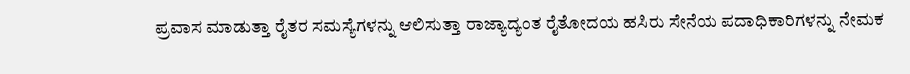ಪ್ರವಾಸ ಮಾಡುತ್ತಾ ರೈತರ ಸಮಸ್ಯೆಗಳನ್ನು ಆಲಿಸುತ್ತಾ ರಾಜ್ಯಾದ್ಯಂತ ರೈತೋದಯ ಹಸಿರು ಸೇನೆಯ ಪದಾಧಿಕಾರಿಗಳನ್ನು ನೇಮಕ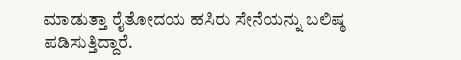ಮಾಡುತ್ತಾ ರೈತೋದಯ ಹಸಿರು ಸೇನೆಯನ್ನು ಬಲಿಷ್ಠ ಪಡಿಸುತ್ತಿದ್ದಾರೆ.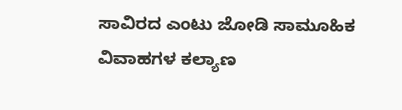ಸಾವಿರದ ಎಂಟು ಜೋಡಿ ಸಾಮೂಹಿಕ ವಿವಾಹಗಳ ಕಲ್ಯಾಣ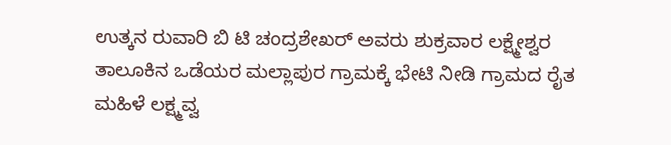ಉತ್ಕನ ರುವಾರಿ ಬಿ ಟಿ ಚಂದ್ರಶೇಖರ್ ಅವರು ಶುಕ್ರವಾರ ಲಕ್ಷ್ಮೇಶ್ವರ ತಾಲೂಕಿನ ಒಡೆಯರ ಮಲ್ಲಾಪುರ ಗ್ರಾಮಕ್ಕೆ ಭೇಟಿ ನೀಡಿ ಗ್ರಾಮದ ರೈತ ಮಹಿಳೆ ಲಕ್ಷ್ಮವ್ವ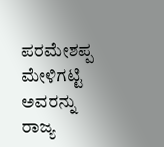ಪರಮೇಶಪ್ಪ ಮೇಳಿಗಟ್ಟಿ ಅವರನ್ನು ರಾಜ್ಯ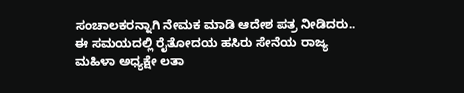ಸಂಚಾಲಕರನ್ನಾಗಿ ನೇಮಕ ಮಾಡಿ ಆದೇಶ ಪತ್ರ ನೀಡಿದರು.. ಈ ಸಮಯದಲ್ಲಿ ರೈತೋದಯ ಹಸಿರು ಸೇನೆಯ ರಾಜ್ಯ ಮಹಿಳಾ ಅಧ್ಯಕ್ಷೇ ಲತಾ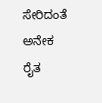ಸೇರಿದಂತೆ ಅನೇಕ ರೈತ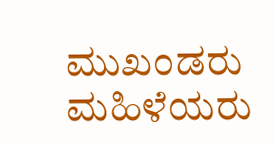ಮುಖಂಡರು ಮಹಿಳೆಯರು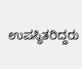ಉಪಸ್ಥಿತರಿದ್ದರು